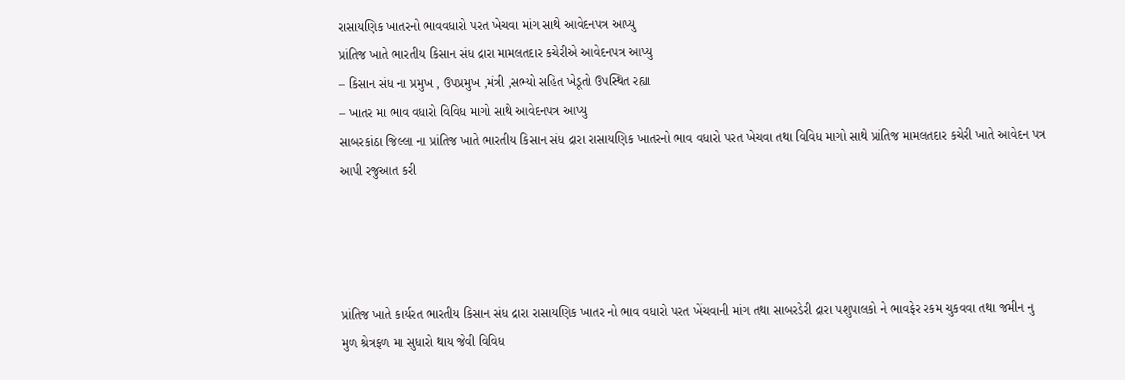રાસાયણિક ખાતરનો ભાવવધારો પરત ખેચવા માંગ સાથે આવેદનપત્ર આપ્યુ
પ્રાંતિજ ખાતે ભારતીય કિસાન સંધ દ્રારા મામલતદાર કચેરીએ આવેદનપત્ર આપ્યુ
– કિસાન સંધ ના પ્રમુખ , ઉપપ્રમુખ ,મંત્રી ,સભ્યો સહિત ખેડૂતો ઉપસ્થિત રહ્યા
– ખાતર મા ભાવ વધારો વિવિધ માગો સાથે આવેદનપત્ર આપ્યુ
સાબરકાંઠા જિલ્લા ના પ્રાંતિજ ખાતે ભારતીય કિસાન સંધ દ્રારા રાસાયણિક ખાતરનો ભાવ વધારો પરત ખેચવા તથા વિવિધ માગો સાથે પ્રાંતિજ મામલતદાર કચેરી ખાતે આવેદન પત્ર આપી રજુઆત કરી




પ્રાંતિજ ખાતે કાર્યરત ભારતીય કિસાન સંધ દ્રારા રાસાયણિક ખાતર નો ભાવ વધારો પરત ખેંચવાની માંગ તથા સાબરડેરી દ્રારા પશુપાલકો ને ભાવફેર રકમ ચુકવવા તથા જમીન નુ મુળ શ્રેત્રફળ મા સુધારો થાય જેવી વિવિધ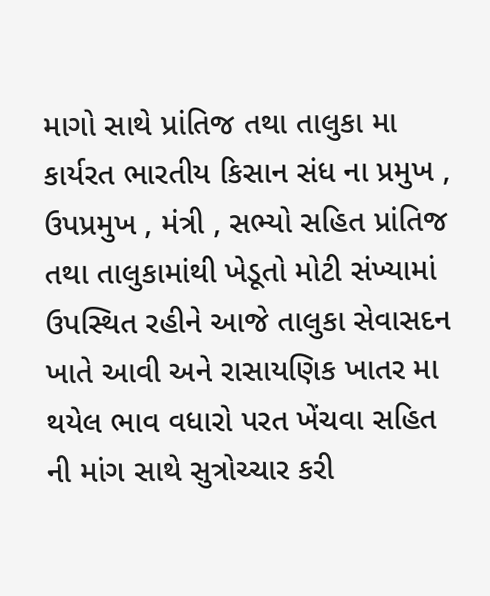માગો સાથે પ્રાંતિજ તથા તાલુકા મા કાર્યરત ભારતીય કિસાન સંધ ના પ્રમુખ , ઉપપ્રમુખ , મંત્રી , સભ્યો સહિત પ્રાંતિજ તથા તાલુકામાંથી ખેડૂતો મોટી સંખ્યામાં ઉપસ્થિત રહીને આજે તાલુકા સેવાસદન ખાતે આવી અને રાસાયણિક ખાતર મા થયેલ ભાવ વધારો પરત ખેંચવા સહિત ની માંગ સાથે સુત્રોચ્ચાર કરી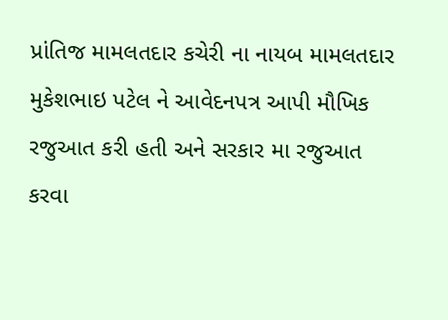પ્રાંતિજ મામલતદાર કચેરી ના નાયબ મામલતદાર મુકેશભાઇ પટેલ ને આવેદનપત્ર આપી મૌખિક રજુઆત કરી હતી અને સરકાર મા રજુઆત કરવા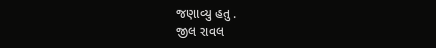જણાવ્યુ હતુ .
જીલ રાવલ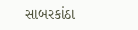સાબરકાંઠા